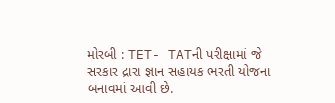મોરબી : TET- TATની પરીક્ષામાં જે સરકાર દ્રારા જ્ઞાન સહાયક ભરતી યોજના બનાવમાં આવી છે.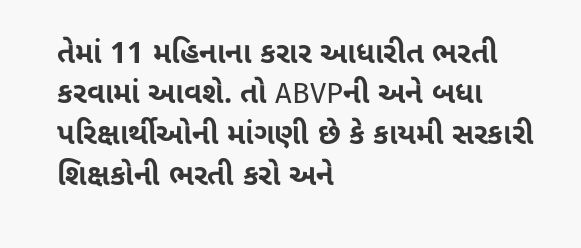તેમાં 11 મહિનાના કરાર આધારીત ભરતી કરવામાં આવશે. તો ABVPની અને બધા પરિક્ષાર્થીઓની માંગણી છે કે કાયમી સરકારી શિક્ષકોની ભરતી કરો અને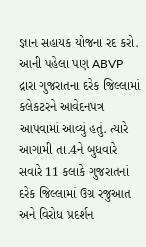જ્ઞાન સહાયક યોજના રદ કરો. આની પહેલા પણ ABVP દ્રારા ગુજરાતના દરેક જિલ્લામાં કલેકટરને આવેદનપત્ર આપવામાં આવ્યું હતું. ત્યારે આગામી તા.4ને બુધવારે સવારે 11 કલાકે ગુજરાતનાં દરેક જિલ્લામાં ઉગ્ર રજુઆત અને વિરોધ પ્રદર્શન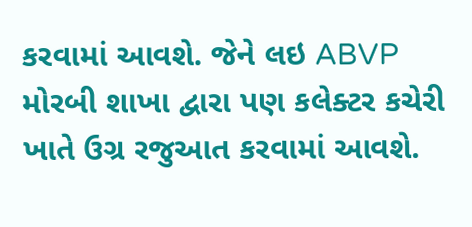કરવામાં આવશે. જેને લઇ ABVP મોરબી શાખા દ્વારા પણ કલેક્ટર કચેરી ખાતે ઉગ્ર રજુઆત કરવામાં આવશે.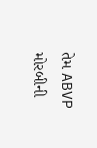તેમ ABVP મોરબીની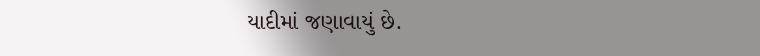યાદીમાં જણાવાયું છે.